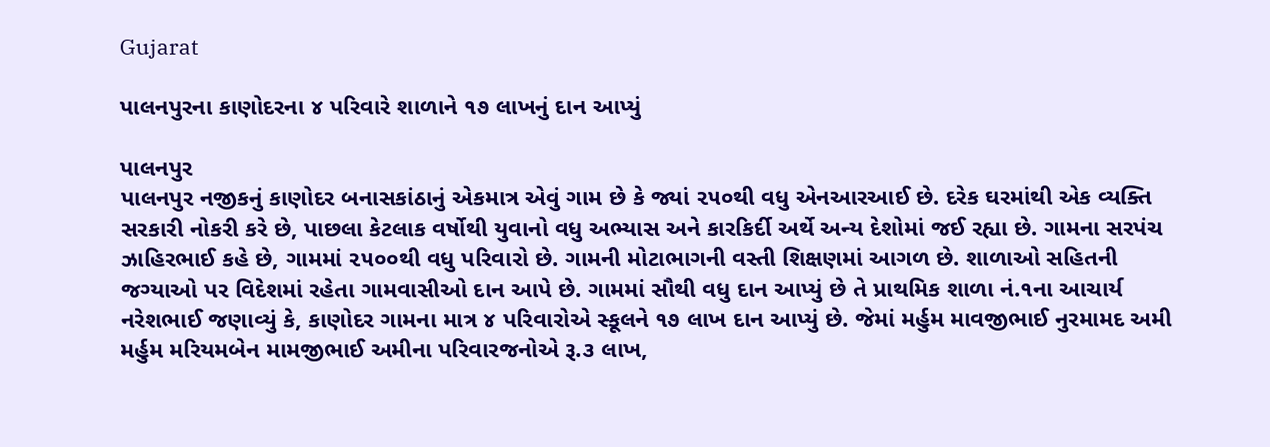Gujarat

પાલનપુરના કાણોદરના ૪ પરિવારે શાળાને ૧૭ લાખનું દાન આપ્યું

પાલનપુર
પાલનપુર નજીકનું કાણોદર બનાસકાંઠાનું એકમાત્ર એવું ગામ છે કે જ્યાં ૨૫૦થી વધુ એનઆરઆઈ છે. દરેક ઘરમાંથી એક વ્યક્તિ સરકારી નોકરી કરે છે, પાછલા કેટલાક વર્ષોથી યુવાનો વધુ અભ્યાસ અને કારકિર્દી અર્થે અન્ય દેશોમાં જઈ રહ્યા છે. ગામના સરપંચ ઝાહિરભાઈ કહે છે, ગામમાં ૨૫૦૦થી વધુ પરિવારો છે. ગામની મોટાભાગની વસ્તી શિક્ષણમાં આગળ છે. શાળાઓ સહિતની જગ્યાઓ પર વિદેશમાં રહેતા ગામવાસીઓ દાન આપે છે. ગામમાં સૌથી વધુ દાન આપ્યું છે તે પ્રાથમિક શાળા નં.૧ના આચાર્ય નરેશભાઈ જણાવ્યું કે, કાણોદર ગામના માત્ર ૪ પરિવારોએ સ્કૂલને ૧૭ લાખ દાન આપ્યું છે. જેમાં મર્હુમ માવજીભાઈ નુરમામદ અમી મર્હુમ મરિયમબેન મામજીભાઈ અમીના પરિવારજનોએ રૂ.૩ લાખ,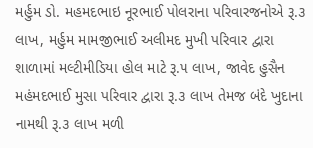મર્હુમ ડો. મહમદભાઇ નૂરભાઈ પોલરાના પરિવારજનોએ રૂ.૩ લાખ, મર્હુમ મામજીભાઈ અલીમદ મુખી પરિવાર દ્વારા શાળામાં મલ્ટીમીડિયા હોલ માટે રૂ.૫ લાખ, જાવેદ હુસૈન મહંમદભાઈ મુસા પરિવાર દ્વારા રૂ.૩ લાખ તેમજ બંદે ખુદાના નામથી રૂ.૩ લાખ મળી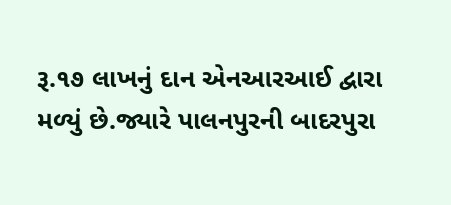રૂ.૧૭ લાખનું દાન એનઆરઆઈ દ્વારા મળ્યું છે.જ્યારે પાલનપુરની બાદરપુરા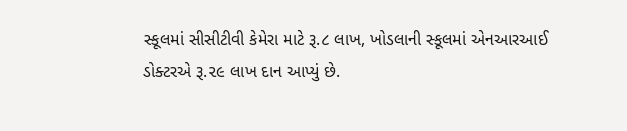સ્કૂલમાં સીસીટીવી કેમેરા માટે રૂ.૮ લાખ, ખોડલાની સ્કૂલમાં એનઆરઆઈ ડોક્ટરએ રૂ.૨૯ લાખ દાન આપ્યું છે.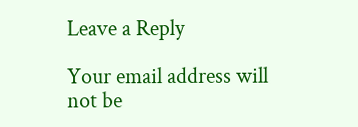Leave a Reply

Your email address will not be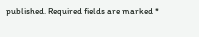published. Required fields are marked *